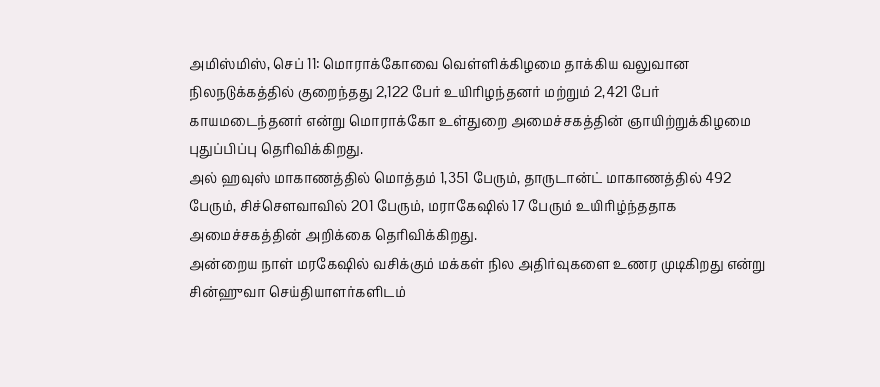அமிஸ்மிஸ், செப் 11: மொராக்கோவை வெள்ளிக்கிழமை தாக்கிய வலுவான
நிலநடுக்கத்தில் குறைந்தது 2,122 பேர் உயிரிழந்தனர் மற்றும் 2,421 பேர்
காயமடைந்தனர் என்று மொராக்கோ உள்துறை அமைச்சகத்தின் ஞாயிற்றுக்கிழமை
புதுப்பிப்பு தெரிவிக்கிறது.
அல் ஹவுஸ் மாகாணத்தில் மொத்தம் 1,351 பேரும், தாருடான்ட் மாகாணத்தில் 492
பேரும், சிச்சௌவாவில் 201 பேரும், மராகேஷில் 17 பேரும் உயிரிழ்ந்ததாக
அமைச்சகத்தின் அறிக்கை தெரிவிக்கிறது.
அன்றைய நாள் மரகேஷில் வசிக்கும் மக்கள் நில அதிர்வுகளை உணர முடிகிறது என்று
சின்ஹுவா செய்தியாளர்களிடம்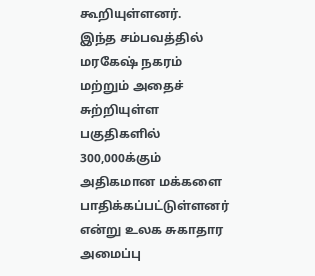கூறியுள்ளனர்.
இந்த சம்பவத்தில் மரகேஷ் நகரம் மற்றும் அதைச் சுற்றியுள்ள பகுதிகளில் 300,000க்கும்
அதிகமான மக்களை பாதிக்கப்பட்டுள்ளனர் என்று உலக சுகாதார அமைப்பு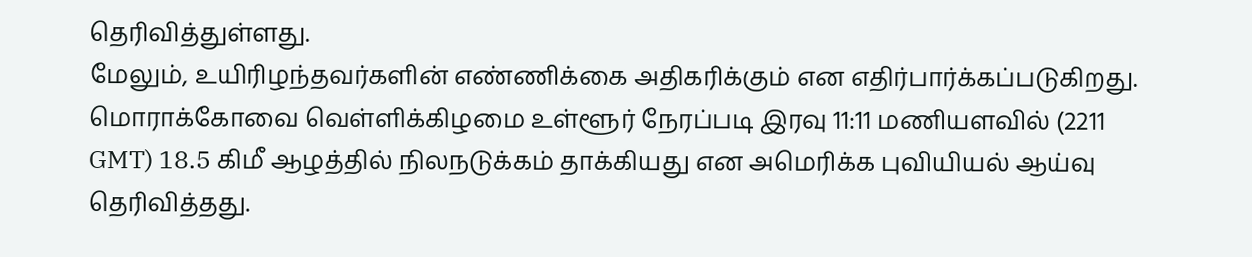தெரிவித்துள்ளது.
மேலும், உயிரிழந்தவர்களின் எண்ணிக்கை அதிகரிக்கும் என எதிர்பார்க்கப்படுகிறது. மொராக்கோவை வெள்ளிக்கிழமை உள்ளூர் நேரப்படி இரவு 11:11 மணியளவில் (2211
GMT) 18.5 கிமீ ஆழத்தில் நிலநடுக்கம் தாக்கியது என அமெரிக்க புவியியல் ஆய்வு
தெரிவித்தது.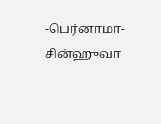-பெர்னாமா-சின்ஹுவா